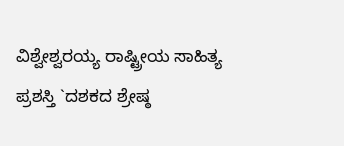ವಿಶ್ವೇಶ್ವರಯ್ಯ ರಾಷ್ಟ್ರೀಯ ಸಾಹಿತ್ಯ ಪ್ರಶಸ್ತಿ `ದಶಕದ ಶ್ರೇಷ್ಠ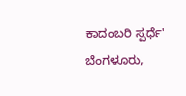ಕಾದಂಬರಿ ಸ್ಪರ್ಧೆ'
ಬೆಂಗಳೂರು,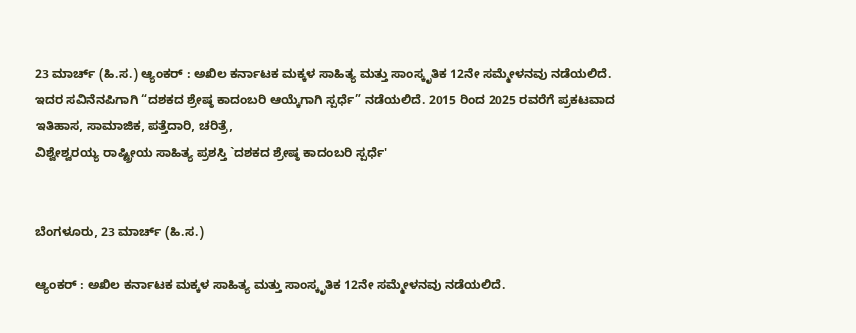23 ಮಾರ್ಚ್ (ಹಿ.ಸ.) ಆ್ಯಂಕರ್ : ಅಖಿಲ ಕರ್ನಾಟಕ ಮಕ್ಕಳ ಸಾಹಿತ್ಯ ಮತ್ತು ಸಾಂಸ್ಕೃತಿಕ 12ನೇ ಸಮ್ಮೇಳನವು ನಡೆಯಲಿದೆ. ಇದರ ಸವಿನೆನಪಿಗಾಗಿ “ದಶಕದ ಶ್ರೇಷ್ಠ ಕಾದಂಬರಿ ಆಯ್ಕೆಗಾಗಿ ಸ್ಪರ್ಧೆ” ನಡೆಯಲಿದೆ. 2015 ರಿಂದ 2025 ರವರೆಗೆ ಪ್ರಕಟವಾದ ಇತಿಹಾಸ, ಸಾಮಾಜಿಕ, ಪತ್ತೆದಾರಿ, ಚರಿತ್ರೆ,
ವಿಶ್ವೇಶ್ವರಯ್ಯ ರಾಷ್ಟ್ರೀಯ ಸಾಹಿತ್ಯ ಪ್ರಶಸ್ತಿ `ದಶಕದ ಶ್ರೇಷ್ಠ ಕಾದಂಬರಿ ಸ್ಪರ್ಧೆ'


ಬೆಂಗಳೂರು, 23 ಮಾರ್ಚ್ (ಹಿ.ಸ.)

ಆ್ಯಂಕರ್ : ಅಖಿಲ ಕರ್ನಾಟಕ ಮಕ್ಕಳ ಸಾಹಿತ್ಯ ಮತ್ತು ಸಾಂಸ್ಕೃತಿಕ 12ನೇ ಸಮ್ಮೇಳನವು ನಡೆಯಲಿದೆ.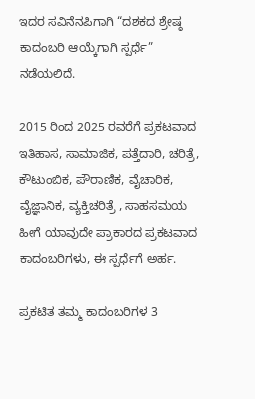ಇದರ ಸವಿನೆನಪಿಗಾಗಿ “ದಶಕದ ಶ್ರೇಷ್ಠ ಕಾದಂಬರಿ ಆಯ್ಕೆಗಾಗಿ ಸ್ಪರ್ಧೆ” ನಡೆಯಲಿದೆ.

2015 ರಿಂದ 2025 ರವರೆಗೆ ಪ್ರಕಟವಾದ ಇತಿಹಾಸ, ಸಾಮಾಜಿಕ, ಪತ್ತೆದಾರಿ, ಚರಿತ್ರೆ, ಕೌಟುಂಬಿಕ, ಪೌರಾಣಿಕ, ವೈಚಾರಿಕ, ವೈಜ್ಞಾನಿಕ, ವ್ಯಕ್ತಿಚರಿತ್ರೆ , ಸಾಹಸಮಯ ಹೀಗೆ ಯಾವುದೇ ಪ್ರಾಕಾರದ ಪ್ರಕಟವಾದ ಕಾದಂಬರಿಗಳು, ಈ ಸ್ಪರ್ಧೆಗೆ ಅರ್ಹ.

ಪ್ರಕಟಿತ ತಮ್ಮ ಕಾದಂಬರಿಗಳ 3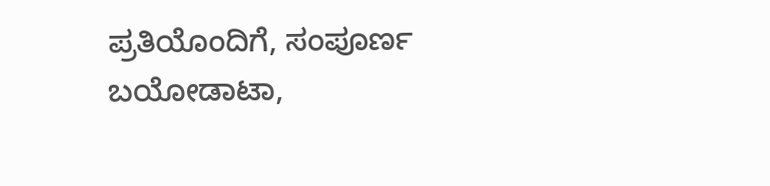ಪ್ರತಿಯೊಂದಿಗೆ, ಸಂಪೂರ್ಣ ಬಯೋಡಾಟಾ,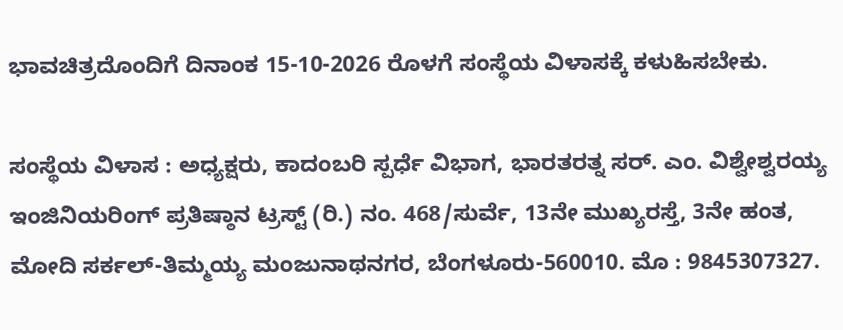ಭಾವಚಿತ್ರದೊಂದಿಗೆ ದಿನಾಂಕ 15-10-2026 ರೊಳಗೆ ಸಂಸ್ಥೆಯ ವಿಳಾಸಕ್ಕೆ ಕಳುಹಿಸಬೇಕು.

ಸಂಸ್ಥೆಯ ವಿಳಾಸ : ಅಧ್ಯಕ್ಷರು, ಕಾದಂಬರಿ ಸ್ಪರ್ಧೆ ವಿಭಾಗ, ಭಾರತರತ್ನ ಸರ್. ಎಂ. ವಿಶ್ವೇಶ್ವರಯ್ಯ ಇಂಜಿನಿಯರಿಂಗ್ ಪ್ರತಿಷ್ಠಾನ ಟ್ರಸ್ಟ್ (ರಿ.) ನಂ. 468/ಸುರ್ವೆ, 13ನೇ ಮುಖ್ಯರಸ್ತೆ, 3ನೇ ಹಂತ, ಮೋದಿ ಸರ್ಕಲ್-ತಿಮ್ಮಯ್ಯ ಮಂಜುನಾಥನಗರ, ಬೆಂಗಳೂರು-560010. ಮೊ : 9845307327.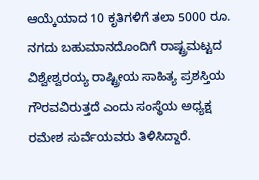ಆಯ್ಕೆಯಾದ 10 ಕೃತಿಗಳಿಗೆ ತಲಾ 5000 ರೂ. ನಗದು ಬಹುಮಾನದೊಂದಿಗೆ ರಾಷ್ಟ್ರಮಟ್ಟದ ವಿಶ್ವೇಶ್ವರಯ್ಯ ರಾಷ್ಟ್ರೀಯ ಸಾಹಿತ್ಯ ಪ್ರಶಸ್ತಿಯ ಗೌರವವಿರುತ್ತದೆ ಎಂದು ಸಂಸ್ಥೆಯ ಅಧ್ಯಕ್ಷ ರಮೇಶ ಸುರ್ವೆಯವರು ತಿಳಿಸಿದ್ದಾರೆ.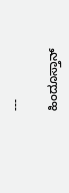---

ಹಿಂದೂಸ್ತಾನ್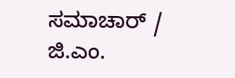ಸಮಾಚಾರ್ / ಜಿ.ಎಂ.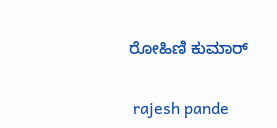ರೋಹಿಣಿ ಕುಮಾರ್


 rajesh pande